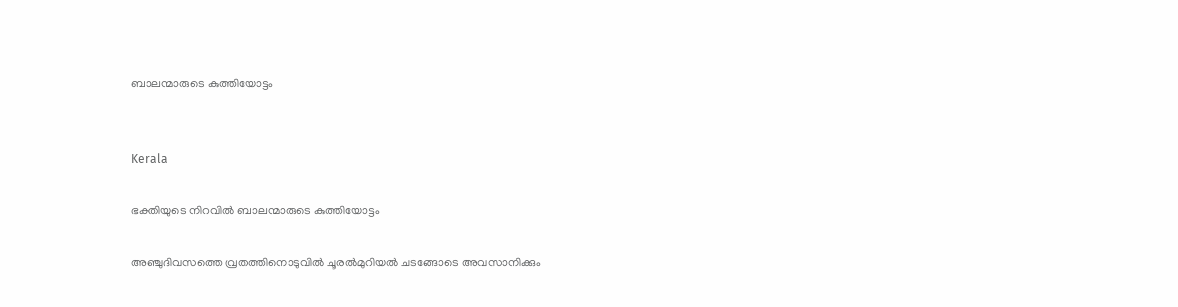ബാലന്മാരുടെ കുത്തിയോട്ടം


Kerala

ഭക്തിയുടെ നിറവിൽ ബാലന്മാരുടെ കുത്തിയോട്ടം

അഞ്ചുദിവസത്തെ വ്രതത്തിനൊടുവിൽ ചൂരൽമുറിയൽ ചടങ്ങോടെ അവസാനിക്കും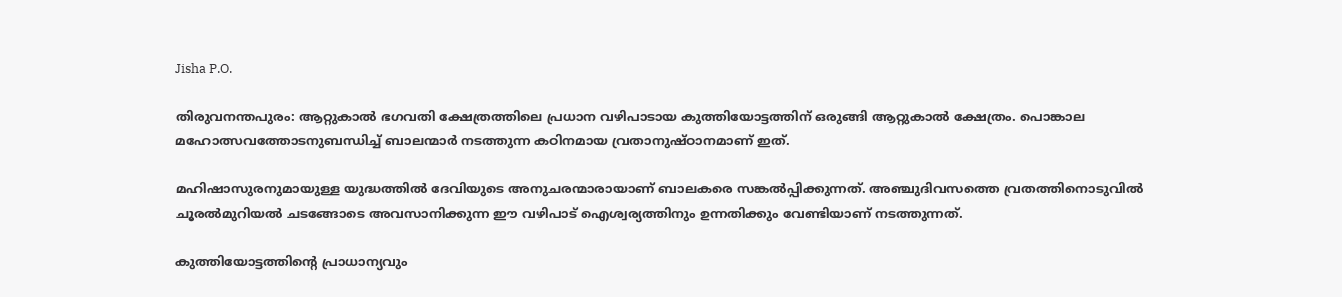Jisha P.O.

തിരുവനന്തപുരം: ആറ്റുകാൽ ഭഗവതി ക്ഷേത്രത്തിലെ പ്രധാന വഴിപാടായ കുത്തിയോട്ടത്തിന് ഒരുങ്ങി ആറ്റുകാൽ ക്ഷേത്രം. പൊങ്കാല മഹോത്സവത്തോടനുബന്ധിച്ച് ബാലന്മാർ നടത്തുന്ന കഠിനമായ വ്രതാനുഷ്ഠാനമാണ് ഇത്.

മഹിഷാസുരനുമായുള്ള യുദ്ധത്തിൽ ദേവിയുടെ അനുചരന്മാരായാണ് ബാലകരെ സങ്കൽപ്പിക്കുന്നത്. അഞ്ചുദിവസത്തെ വ്രതത്തിനൊടുവിൽ ചൂരൽമുറിയൽ ചടങ്ങോടെ അവസാനിക്കുന്ന ഈ വഴിപാട് ഐശ്വര്യത്തിനും ഉന്നതിക്കും വേണ്ടിയാണ് നടത്തുന്നത്.

കുത്തിയോട്ടത്തിന്‍റെ പ്രാധാന്യവും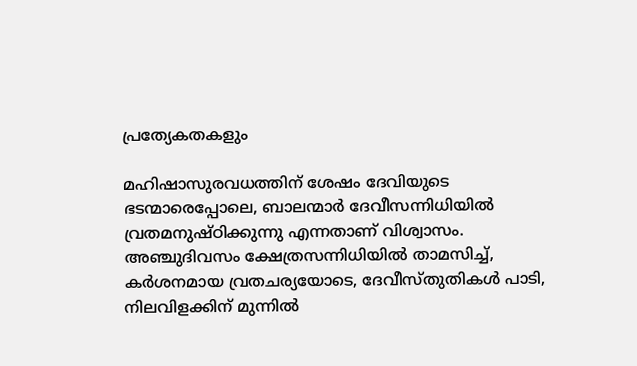പ്രത്യേകതകളും

മഹിഷാസുരവധത്തിന് ശേഷം ദേവിയുടെ ഭടന്മാരെപ്പോലെ, ബാലന്മാർ ദേവീസന്നിധിയിൽ വ്രതമനുഷ്ഠിക്കുന്നു എന്നതാണ് വിശ്വാസം. അഞ്ചുദിവസം ക്ഷേത്രസന്നിധിയിൽ താമസിച്ച്, കർശനമായ വ്രതചര്യയോടെ, ദേവീസ്തുതികൾ പാടി, നിലവിളക്കിന് മുന്നിൽ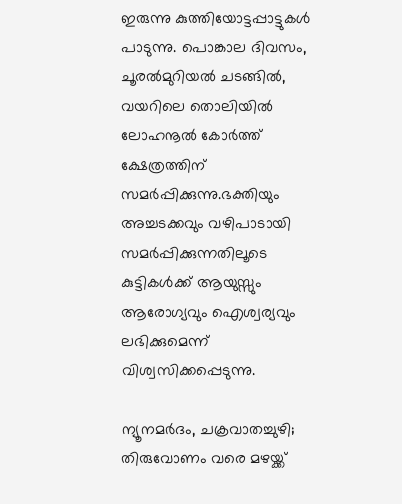ഇരുന്നു കുത്തിയോട്ടപ്പാട്ടുകൾ പാടുന്നു. പൊങ്കാല ദിവസം, ചൂരൽമുറിയൽ ചടങ്ങിൽ, വയറിലെ തൊലിയിൽ ലോഹനൂൽ കോർത്ത് ക്ഷേത്രത്തിന് സമർപ്പിക്കുന്നു.ഭക്തിയും അച്ചടക്കവും വഴിപാടായി സമർപ്പിക്കുന്നതിലൂടെ കുട്ടികൾക്ക് ആയുസ്സും ആരോഗ്യവും ഐശ്വര്യവും ലഭിക്കുമെന്ന് വിശ്വസിക്കപ്പെടുന്നു.

ന്യൂനമർദം, ചക്രവാതച്ചുഴി; തിരുവോണം വരെ മഴയ്ക്ക്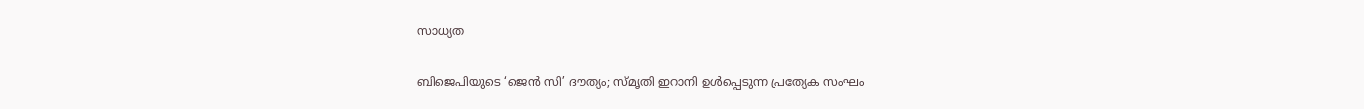സാധ്യത

ബിജെപിയുടെ ‘ജെൻ സി’ ദൗത്യം; സ്മൃതി ഇറാനി ഉൾപ്പെടുന്ന പ്രത്യേക സംഘം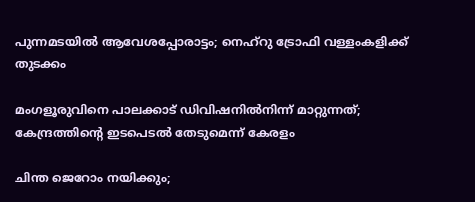പുന്നമടയിൽ ആവേശപ്പോരാട്ടം; നെഹ്റു ട്രോഫി വള്ളംകളിക്ക് തുടക്കം

മംഗളൂരുവിനെ പാലക്കാട് ഡിവിഷനിൽനിന്ന് മാറ്റുന്നത്; കേന്ദ്രത്തിന്‍റെ ഇടപെടൽ തേടുമെന്ന് കേരളം

ചിന്ത ജെറോം നയിക്കും;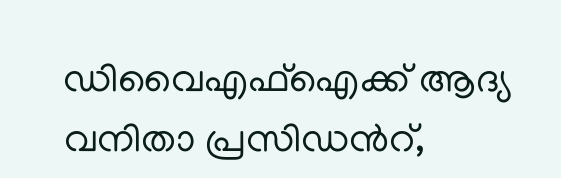ഡിവൈഎഫ്ഐക്ക് ആദ്യ വനിതാ പ്രസിഡന്‍റ്,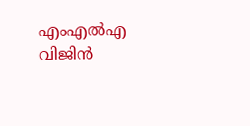എംഎൽഎ വിജിൻ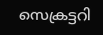സെക്രട്ടറി